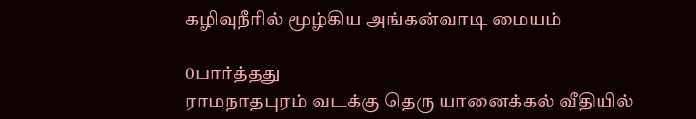கழிவுநீரில் மூழ்கிய அங்கன்வாடி மையம்

0பார்த்தது
ராமநாதபுரம் வடக்கு தெரு யானைக்கல் வீதியில்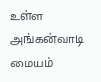உள்ள அங்கன்வாடி மையம்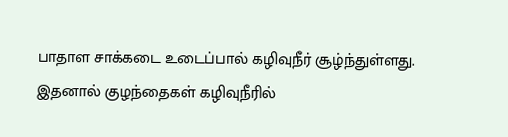பாதாள சாக்கடை உடைப்பால் கழிவுநீர் சூழ்ந்துள்ளது. இதனால் குழந்தைகள் கழிவுநீரில்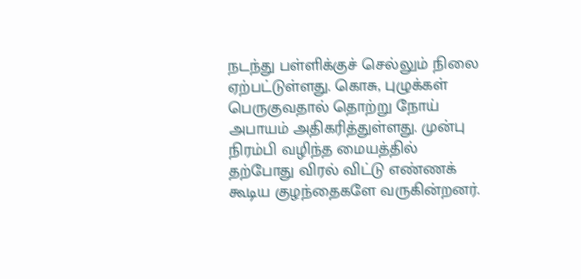நடந்து பள்ளிக்குச் செல்லும் நிலை ஏற்பட்டுள்ளது. கொசு, புழுக்கள் பெருகுவதால் தொற்று நோய் அபாயம் அதிகரித்துள்ளது. முன்பு நிரம்பி வழிந்த மையத்தில் தற்போது விரல் விட்டு எண்ணக் கூடிய குழந்தைகளே வருகின்றனர்.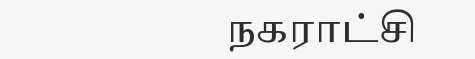நகராட்சி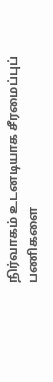நிர்வாகம் உடனடியாக சீரமைப்புப் பணிகளை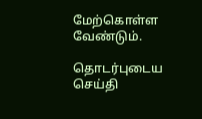மேற்கொள்ள வேண்டும்.

தொடர்புடைய செய்தி